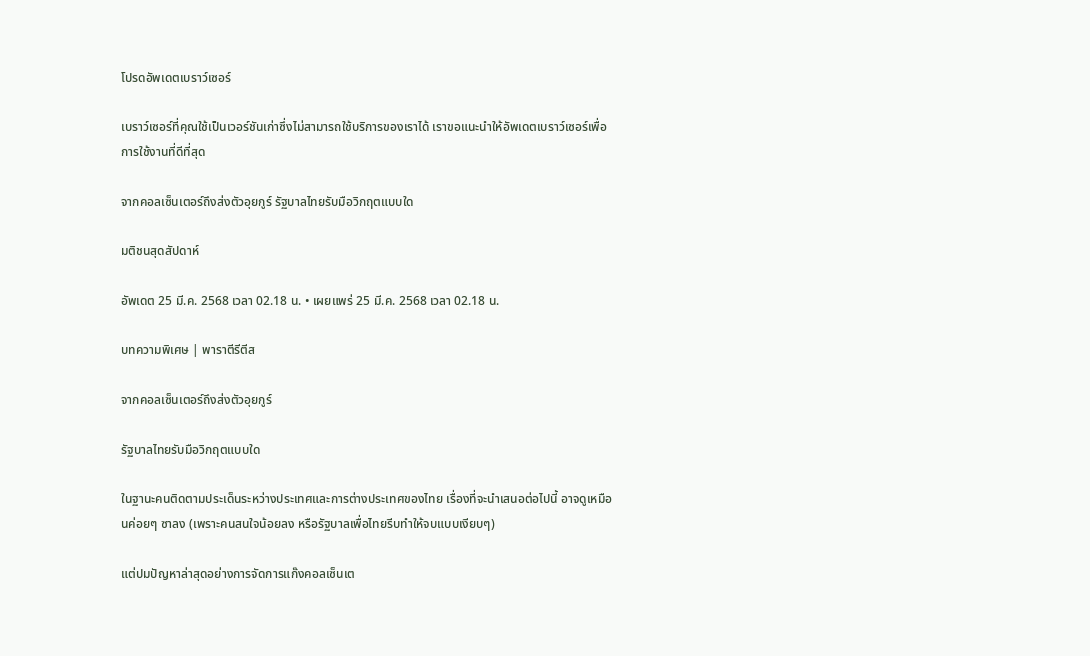โปรดอัพเดตเบราว์เซอร์

เบราว์เซอร์ที่คุณใช้เป็นเวอร์ชันเก่าซึ่งไม่สามารถใช้บริการของเราได้ เราขอแนะนำให้อัพเดตเบราว์เซอร์เพื่อการใช้งานที่ดีที่สุด

จากคอลเซ็นเตอร์ถึงส่งตัวอุยกูร์ รัฐบาลไทยรับมือวิกฤตแบบใด

มติชนสุดสัปดาห์

อัพเดต 25 มี.ค. 2568 เวลา 02.18 น. • เผยแพร่ 25 มี.ค. 2568 เวลา 02.18 น.

บทความพิเศษ | พาราตีรีตีส

จากคอลเซ็นเตอร์ถึงส่งตัวอุยกูร์

รัฐบาลไทยรับมือวิกฤตแบบใด

ในฐานะคนติดตามประเด็นระหว่างประเทศและการต่างประเทศของไทย เรื่องที่จะนำเสนอต่อไปนี้ อาจดูเหมือนค่อยๆ ซาลง (เพราะคนสนใจน้อยลง หรือรัฐบาลเพื่อไทยรีบทำให้จบแบบเงียบๆ)

แต่ปมปัญหาล่าสุดอย่างการจัดการแก๊งคอลเซ็นเต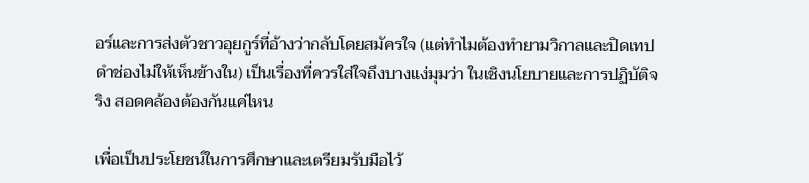อร์และการส่งตัวชาวอุยกูร์ที่อ้างว่ากลับโดยสมัครใจ (แต่ทำไมต้องทำยามวิกาลและปิดเทปดำช่องไม่ให้เห็นข้างใน) เป็นเรื่องที่ควรใส่ใจถึงบางแง่มุมว่า ในเชิงนโยบายและการปฏิบัติจริง สอดคล้องต้องกันแค่ไหน

เพื่อเป็นประโยชน์ในการศึกษาและเตรียมรับมือไว้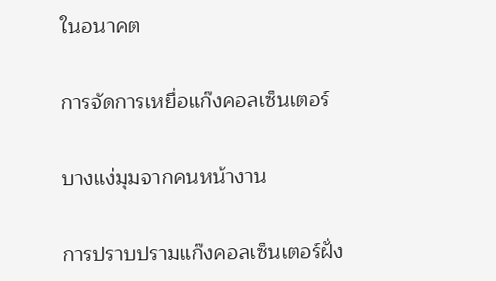ในอนาคต

การจัดการเหยื่อแก๊งคอลเซ็นเตอร์

บางแง่มุมจากคนหน้างาน

การปราบปรามแก๊งคอลเซ็นเตอร์ฝั่ง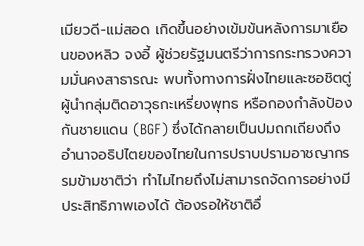เมียวดี-แม่สอด เกิดขึ้นอย่างเข้มข้นหลังการมาเยือนของหลิว จงอี้ ผู้ช่วยรัฐมนตรีว่าการกระทรวงความมั่นคงสาธารณะ พบทั้งทางการฝั่งไทยและซอชิตตู่ ผู้นำกลุ่มติดอาวุธกะเหรี่ยงพุทธ หรือกองกำลังป้องกันชายแดน (BGF) ซึ่งได้กลายเป็นปมถกเถียงถึงอำนาจอธิปไตยของไทยในการปราบปรามอาชญากรรมข้ามชาติว่า ทำไมไทยถึงไม่สามารถจัดการอย่างมีประสิทธิภาพเองได้ ต้องรอให้ชาติอื่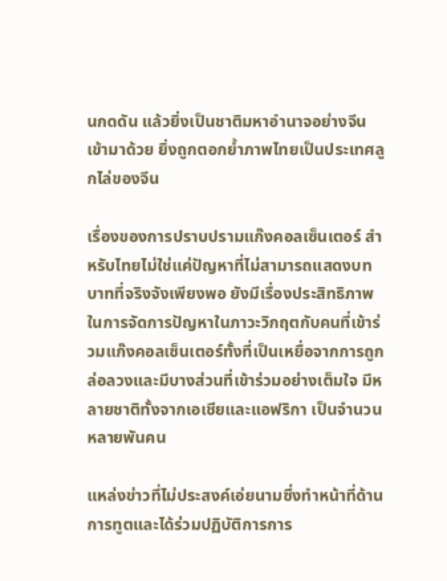นกดดัน แล้วยิ่งเป็นชาติมหาอำนาจอย่างจีนเข้ามาด้วย ยิ่งถูกตอกย้ำภาพไทยเป็นประเทศลูกไล่ของจีน

เรื่องของการปราบปรามแก๊งคอลเซ็นเตอร์ สำหรับไทยไม่ใช่แค่ปัญหาที่ไม่สามารถแสดงบทบาทที่จริงจังเพียงพอ ยังมีเรื่องประสิทธิภาพในการจัดการปัญหาในภาวะวิกฤตกับคนที่เข้าร่วมแก๊งคอลเซ็นเตอร์ทั้งที่เป็นเหยื่อจากการถูกล่อลวงและมีบางส่วนที่เข้าร่วมอย่างเต็มใจ มีหลายชาติทั้งจากเอเชียและแอฟริกา เป็นจำนวนหลายพันคน

แหล่งข่าวที่ไม่ประสงค์เอ่ยนามซึ่งทำหน้าที่ด้านการทูตและได้ร่วมปฏิบัติการการ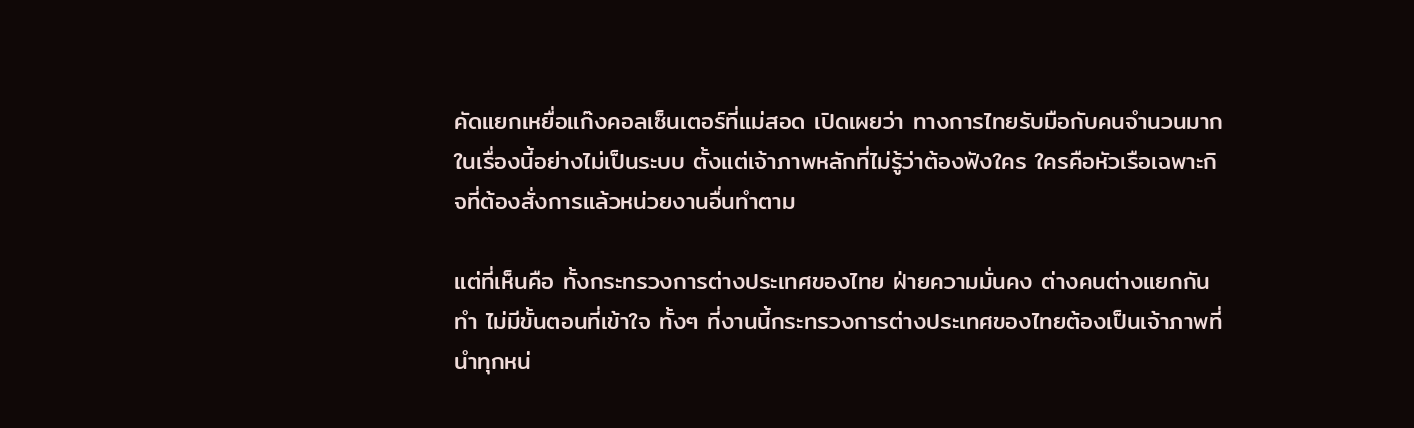คัดแยกเหยื่อแก๊งคอลเซ็นเตอร์ที่แม่สอด เปิดเผยว่า ทางการไทยรับมือกับคนจำนวนมากในเรื่องนี้อย่างไม่เป็นระบบ ตั้งแต่เจ้าภาพหลักที่ไม่รู้ว่าต้องฟังใคร ใครคือหัวเรือเฉพาะกิจที่ต้องสั่งการแล้วหน่วยงานอื่นทำตาม

แต่ที่เห็นคือ ทั้งกระทรวงการต่างประเทศของไทย ฝ่ายความมั่นคง ต่างคนต่างแยกกันทำ ไม่มีขั้นตอนที่เข้าใจ ทั้งๆ ที่งานนี้กระทรวงการต่างประเทศของไทยต้องเป็นเจ้าภาพที่นำทุกหน่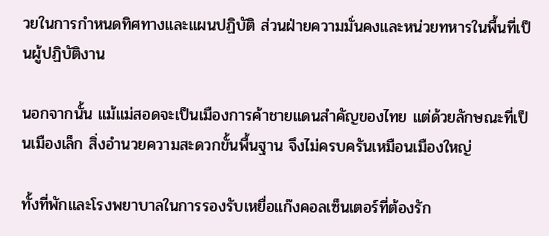วยในการกำหนดทิศทางและแผนปฏิบัติ ส่วนฝ่ายความมั่นคงและหน่วยทหารในพื้นที่เป็นผู้ปฏิบัติงาน

นอกจากนั้น แม้แม่สอดจะเป็นเมืองการค้าชายแดนสำคัญของไทย แต่ด้วยลักษณะที่เป็นเมืองเล็ก สิ่งอำนวยความสะดวกขั้นพื้นฐาน จึงไม่ครบครันเหมือนเมืองใหญ่

ทั้งที่พักและโรงพยาบาลในการรองรับเหยื่อแก๊งคอลเซ็นเตอร์ที่ต้องรัก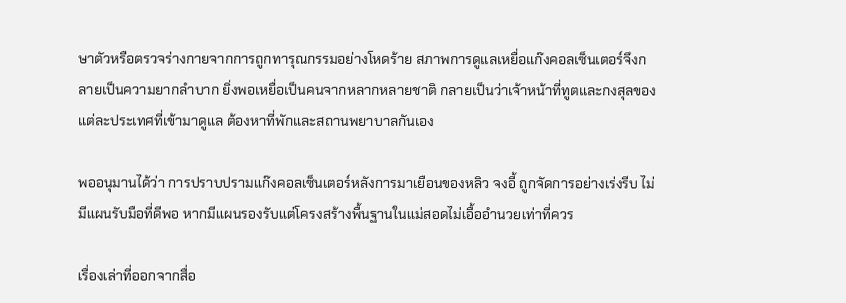ษาตัวหรือตรวจร่างกายจากการถูกทารุณกรรมอย่างโหดร้าย สภาพการดูแลเหยื่อแก๊งคอลเซ็นเตอร์จึงกลายเป็นความยากลำบาก ยิ่งพอเหยื่อเป็นคนจากหลากหลายชาติ กลายเป็นว่าเจ้าหน้าที่ทูตและกงสุลของแต่ละประเทศที่เข้ามาดูแล ต้องหาที่พักและสถานพยาบาลกันเอง

พออนุมานได้ว่า การปราบปรามแก๊งคอลเซ็นเตอร์หลังการมาเยือนของหลิว จงอี้ ถูกจัดการอย่างเร่งรีบ ไม่มีแผนรับมือที่ดีพอ หากมีแผนรองรับแต่โครงสร้างพื้นฐานในแม่สอดไม่เอื้ออำนวยเท่าที่ควร

เรื่องเล่าที่ออกจากสื่อ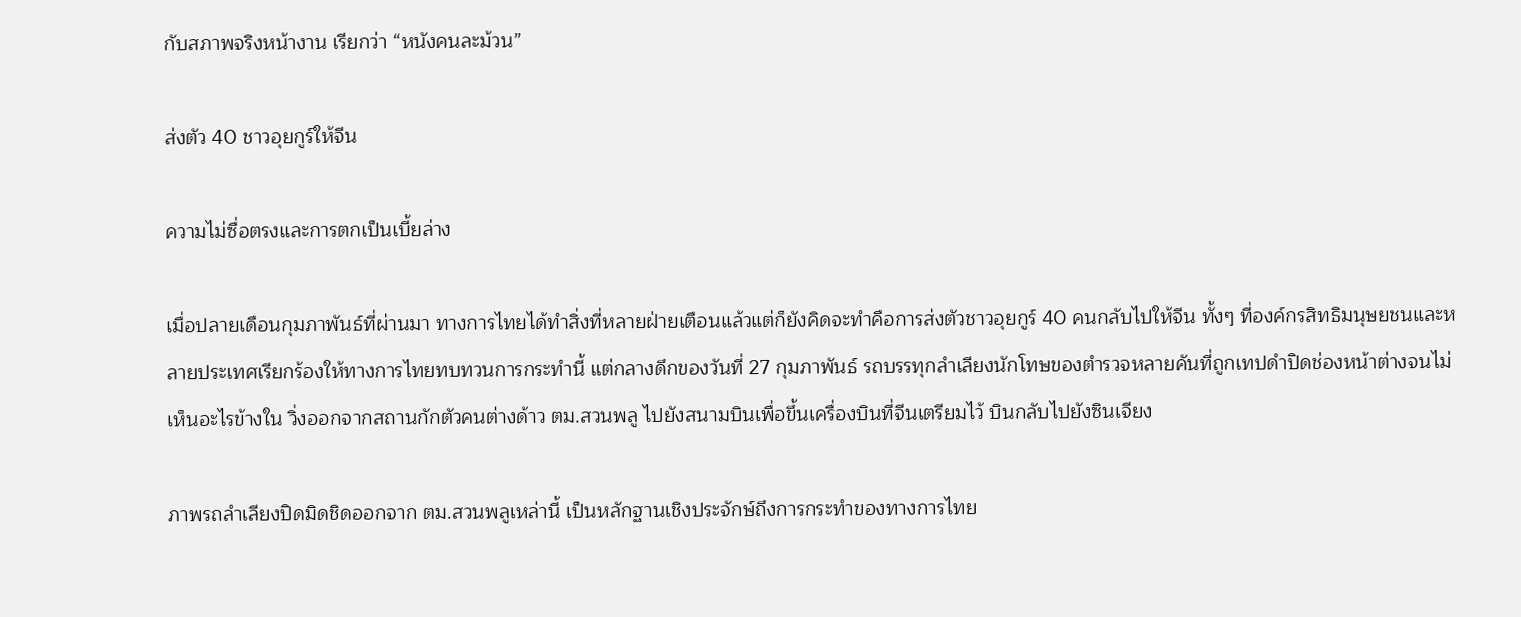กับสภาพจริงหน้างาน เรียกว่า “หนังคนละม้วน”

ส่งตัว 40 ชาวอุยกูร์ให้จีน

ความไม่ซื่อตรงและการตกเป็นเบี้ยล่าง

เมื่อปลายเดือนกุมภาพันธ์ที่ผ่านมา ทางการไทยได้ทำสิ่งที่หลายฝ่ายเตือนแล้วแต่ก็ยังคิดจะทำคือการส่งตัวชาวอุยกูร์ 40 คนกลับไปให้จีน ทั้งๆ ที่องค์กรสิทธิมนุษยชนและหลายประเทศเรียกร้องให้ทางการไทยทบทวนการกระทำนี้ แต่กลางดึกของวันที่ 27 กุมภาพันธ์ รถบรรทุกลำเลียงนักโทษของตำรวจหลายคันที่ถูกเทปดำปิดช่องหน้าต่างจนไม่เห็นอะไรข้างใน วิ่งออกจากสถานกักตัวคนต่างด้าว ตม.สวนพลู ไปยังสนามบินเพื่อขึ้นเครื่องบินที่จีนเตรียมไว้ บินกลับไปยังซินเจียง

ภาพรถลำเลียงปิดมิดชิดออกจาก ตม.สวนพลูเหล่านี้ เป็นหลักฐานเชิงประจักษ์ถึงการกระทำของทางการไทย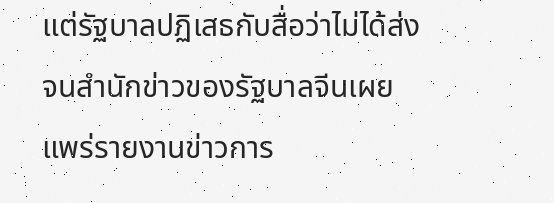แต่รัฐบาลปฏิเสธกับสื่อว่าไม่ได้ส่ง จนสำนักข่าวของรัฐบาลจีนเผยแพร่รายงานข่าวการ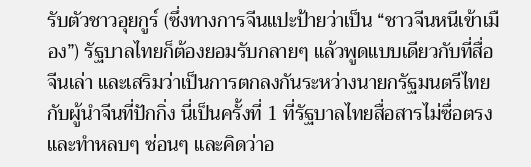รับตัวชาวอุยกูร์ (ซึ่งทางการจีนแปะป้ายว่าเป็น “ชาวจีนหนีเข้าเมือง”) รัฐบาลไทยก็ต้องยอมรับกลายๆ แล้วพูดแบบเดียวกับที่สื่อจีนเล่า และเสริมว่าเป็นการตกลงกันระหว่างนายกรัฐมนตรีไทยกับผู้นำจีนที่ปักกิ่ง นี่เป็นครั้งที่ 1 ที่รัฐบาลไทยสื่อสารไม่ซื่อตรงและทำหลบๆ ซ่อนๆ และคิดว่าอ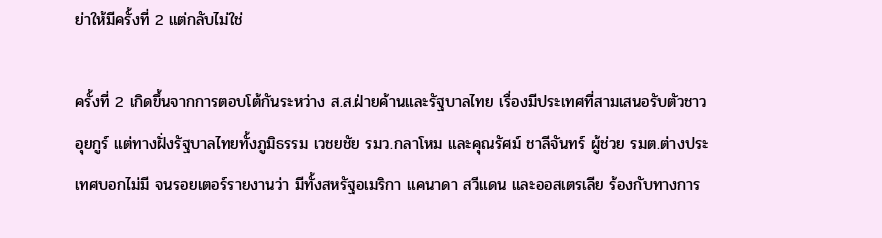ย่าให้มีครั้งที่ 2 แต่กลับไม่ใช่

ครั้งที่ 2 เกิดขึ้นจากการตอบโต้กันระหว่าง ส.ส.ฝ่ายค้านและรัฐบาลไทย เรื่องมีประเทศที่สามเสนอรับตัวชาวอุยกูร์ แต่ทางฝั่งรัฐบาลไทยทั้งภูมิธรรม เวชยชัย รมว.กลาโหม และคุณรัศม์ ชาลีจันทร์ ผู้ช่วย รมต.ต่างประเทศบอกไม่มี จนรอยเตอร์รายงานว่า มีทั้งสหรัฐอเมริกา แคนาดา สวีแดน และออสเตรเลีย ร้องกับทางการ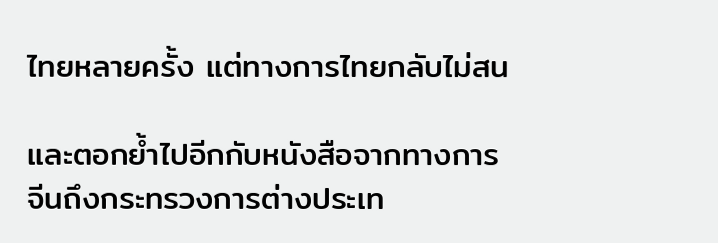ไทยหลายครั้ง แต่ทางการไทยกลับไม่สน

และตอกย้ำไปอีกกับหนังสือจากทางการจีนถึงกระทรวงการต่างประเท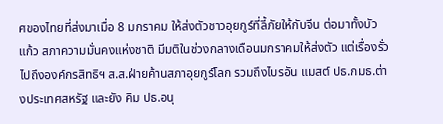ศของไทยที่ส่งมาเมื่อ 8 มกราคม ให้ส่งตัวชาวอุยกูร์ที่ลี้ภัยให้กับจีน ต่อมาทั้งบัวแก้ว สภาความมั่นคงแห่งชาติ มีมติในช่วงกลางเดือนมกราคมให้ส่งตัว แต่เรื่องรั่วไปถึงองค์กรสิทธิฯ ส.ส.ฝ่ายค้านสภาอุยกูร์โลก รวมถึงไบรอัน แมสต์ ปธ.กมธ.ต่างประเทศสหรัฐ และยัง คิม ปธ.อนุ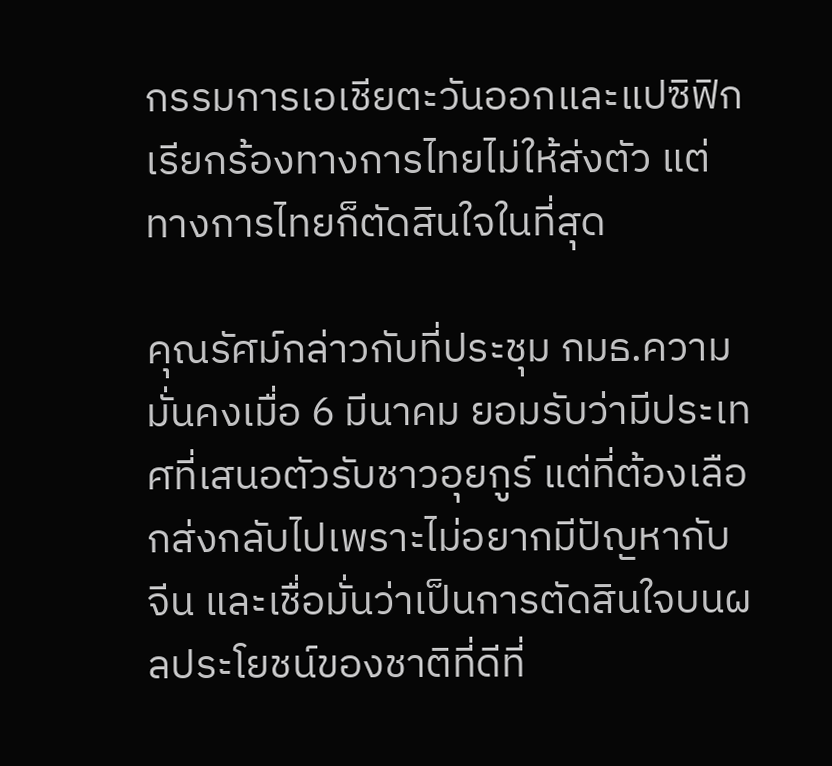กรรมการเอเชียตะวันออกและแปซิฟิก เรียกร้องทางการไทยไม่ให้ส่งตัว แต่ทางการไทยก็ตัดสินใจในที่สุด

คุณรัศม์กล่าวกับที่ประชุม กมธ.ความมั่นคงเมื่อ 6 มีนาคม ยอมรับว่ามีประเทศที่เสนอตัวรับชาวอุยกูร์ แต่ที่ต้องเลือกส่งกลับไปเพราะไม่อยากมีปัญหากับจีน และเชื่อมั่นว่าเป็นการตัดสินใจบนผลประโยชน์ของชาติที่ดีที่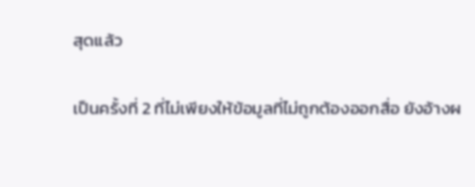สุดแล้ว

เป็นครั้งที่ 2 ที่ไม่เพียงให้ข้อมูลที่ไม่ถูกต้องออกสื่อ ยังอ้างผ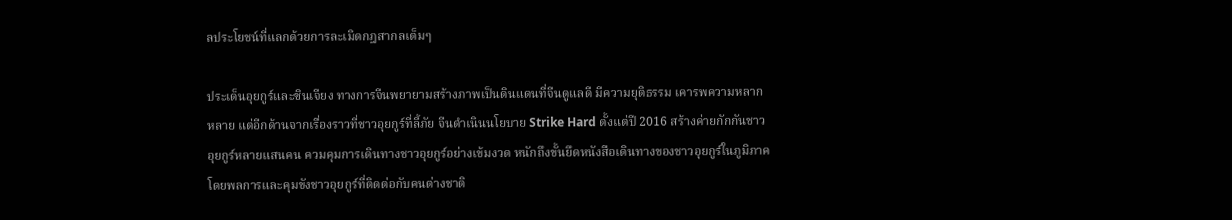ลประโยชน์ที่แลกด้วยการละเมิดกฎสากลเต็มๆ

ประเด็นอุยกูร์และซินเจียง ทางการจีนพยายามสร้างภาพเป็นดินแดนที่จีนดูแลดี มีความยุติธรรม เคารพความหลากหลาย แต่อีกด้านจากเรื่องราวที่ชาวอุยกูร์ที่ลี้ภัย จีนดำเนินนโยบาย Strike Hard ตั้งแต่ปี 2016 สร้างค่ายกักกันชาวอุยกูร์หลายแสนคน ควมคุมการเดินทางชาวอุยกูร์อย่างเข้มงวด หนักถึงขั้นยึดหนังสือเดินทางของชาวอุยกูร์ในภูมิภาคโดยพลการและคุมขังชาวอุยกูร์ที่ติดต่อกับคนต่างชาติ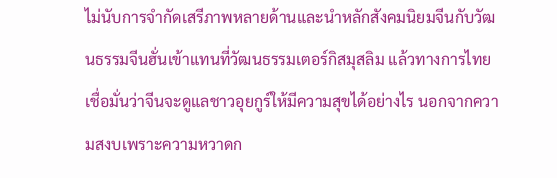ไม่นับการจำกัดเสรีภาพหลายด้านและนำหลักสังคมนิยมจีนกับวัฒนธรรมจีนฮั่นเข้าแทนที่วัฒนธรรมเตอร์กิสมุสลิม แล้วทางการไทยเชื่อมั่นว่าจีนจะดูแลชาวอุยกูร์ให้มีความสุขได้อย่างไร นอกจากความสงบเพราะความหวาดก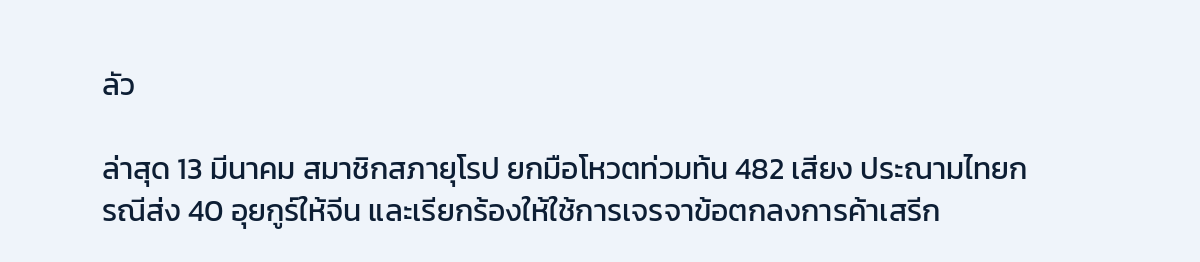ลัว

ล่าสุด 13 มีนาคม สมาชิกสภายุโรป ยกมือโหวตท่วมท้น 482 เสียง ประณามไทยกรณีส่ง 40 อุยกูร์ให้จีน และเรียกร้องให้ใช้การเจรจาข้อตกลงการค้าเสรีก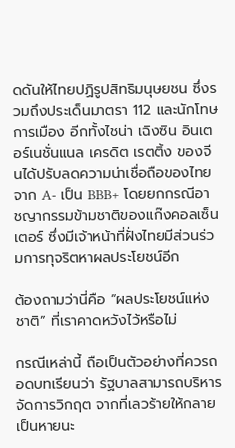ดดันให้ไทยปฏิรูปสิทธิมนุษยชน ซึ่งรวมถึงประเด็นมาตรา 112 และนักโทษการเมือง อีกทั้งไชน่า เฉิงซิน อินเตอร์เนชั่นแนล เครดิต เรตติ้ง ของจีนได้ปรับลดความน่าเชื่อถือของไทย จาก A- เป็น BBB+ โดยยกกรณีอาชญากรรมข้ามชาติของแก๊งคอลเซ็นเตอร์ ซึ่งมีเจ้าหน้าที่ฝั่งไทยมีส่วนร่วมการทุจริตหาผลประโยชน์อีก

ต้องถามว่านี่คือ “ผลประโยชน์แห่งชาติ” ที่เราคาดหวังไว้หรือไม่

กรณีเหล่านี้ ถือเป็นตัวอย่างที่ควรถอดบทเรียนว่า รัฐบาลสามารถบริหารจัดการวิกฤต จากที่เลวร้ายให้กลายเป็นหายนะ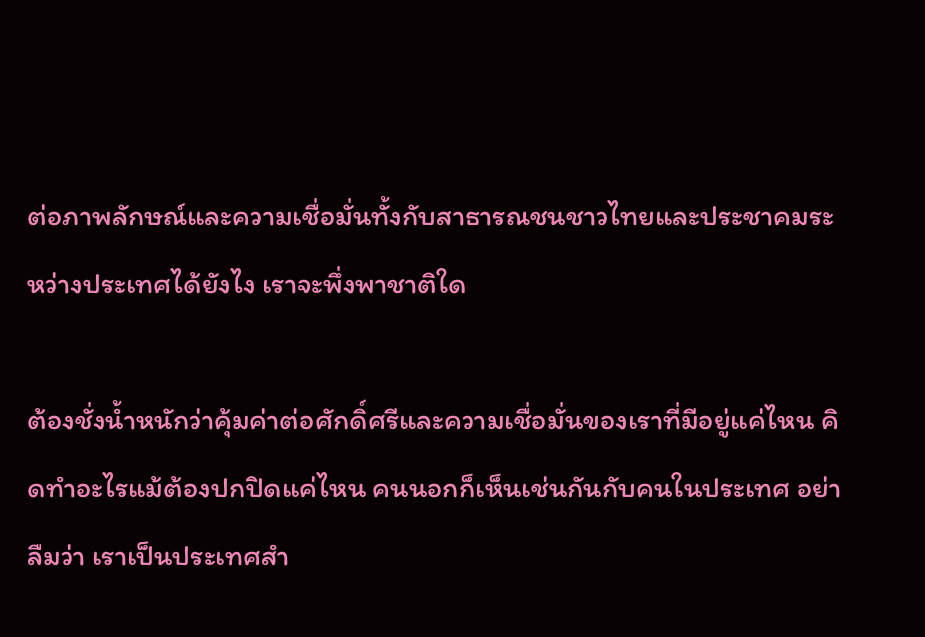ต่อภาพลักษณ์และความเชื่อมั่นทั้งกับสาธารณชนชาวไทยและประชาคมระหว่างประเทศได้ยังไง เราจะพึ่งพาชาติใด

ต้องชั่งน้ำหนักว่าคุ้มค่าต่อศักดิ์ศรีและความเชื่อมั่นของเราที่มีอยู่แค่ไหน คิดทำอะไรแม้ต้องปกปิดแค่ไหน คนนอกก็เห็นเช่นกันกับคนในประเทศ อย่าลืมว่า เราเป็นประเทศสำ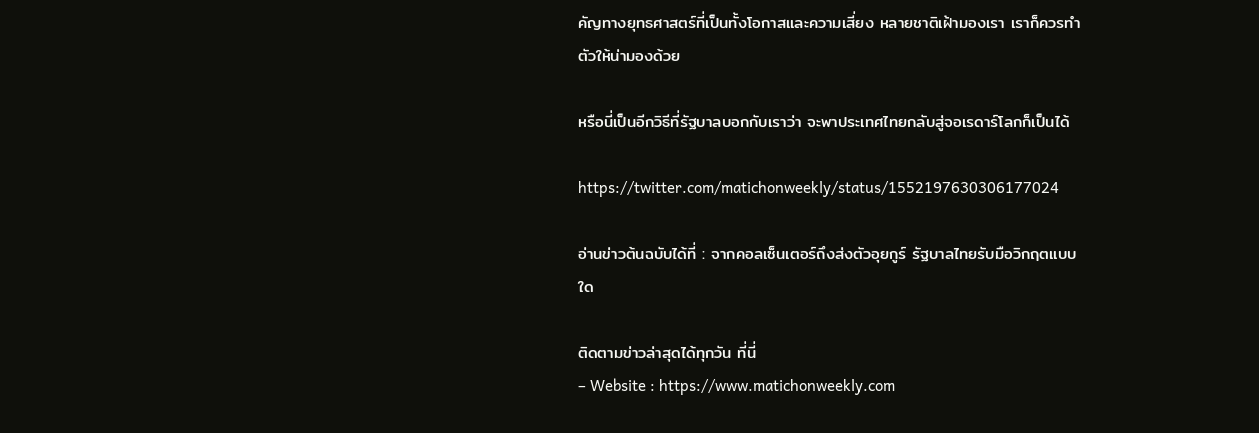คัญทางยุทธศาสตร์ที่เป็นทั้งโอกาสและความเสี่ยง หลายชาติเฝ้ามองเรา เราก็ควรทำตัวให้น่ามองด้วย

หรือนี่เป็นอีกวิธีที่รัฐบาลบอกกับเราว่า จะพาประเทศไทยกลับสู่จอเรดาร์โลกก็เป็นได้

https://twitter.com/matichonweekly/status/1552197630306177024

อ่านข่าวต้นฉบับได้ที่ : จากคอลเซ็นเตอร์ถึงส่งตัวอุยกูร์ รัฐบาลไทยรับมือวิกฤตแบบใด

ติดตามข่าวล่าสุดได้ทุกวัน ที่นี่
– Website : https://www.matichonweekly.com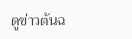ดูข่าวต้นฉ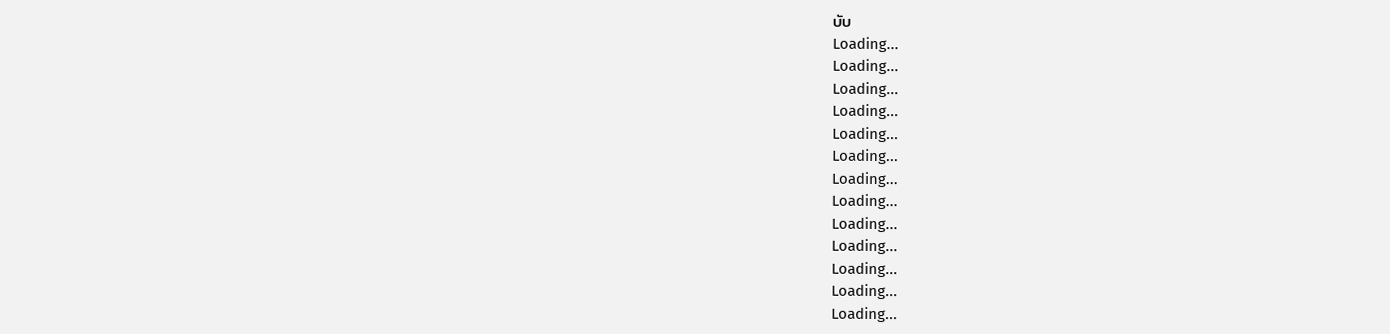บับ
Loading...
Loading...
Loading...
Loading...
Loading...
Loading...
Loading...
Loading...
Loading...
Loading...
Loading...
Loading...
Loading...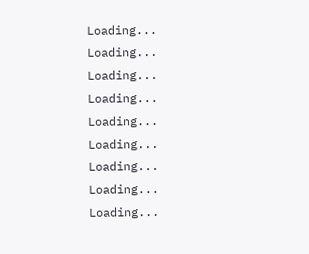Loading...
Loading...
Loading...
Loading...
Loading...
Loading...
Loading...
Loading...
Loading...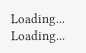Loading...
Loading...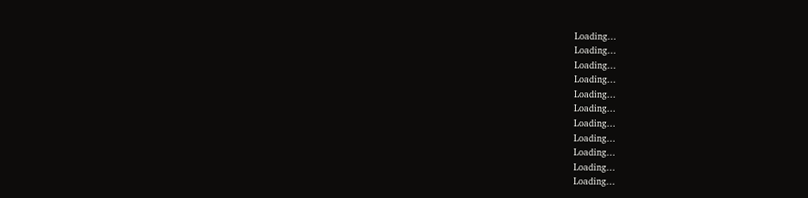Loading...
Loading...
Loading...
Loading...
Loading...
Loading...
Loading...
Loading...
Loading...
Loading...
Loading...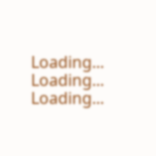Loading...
Loading...
Loading...